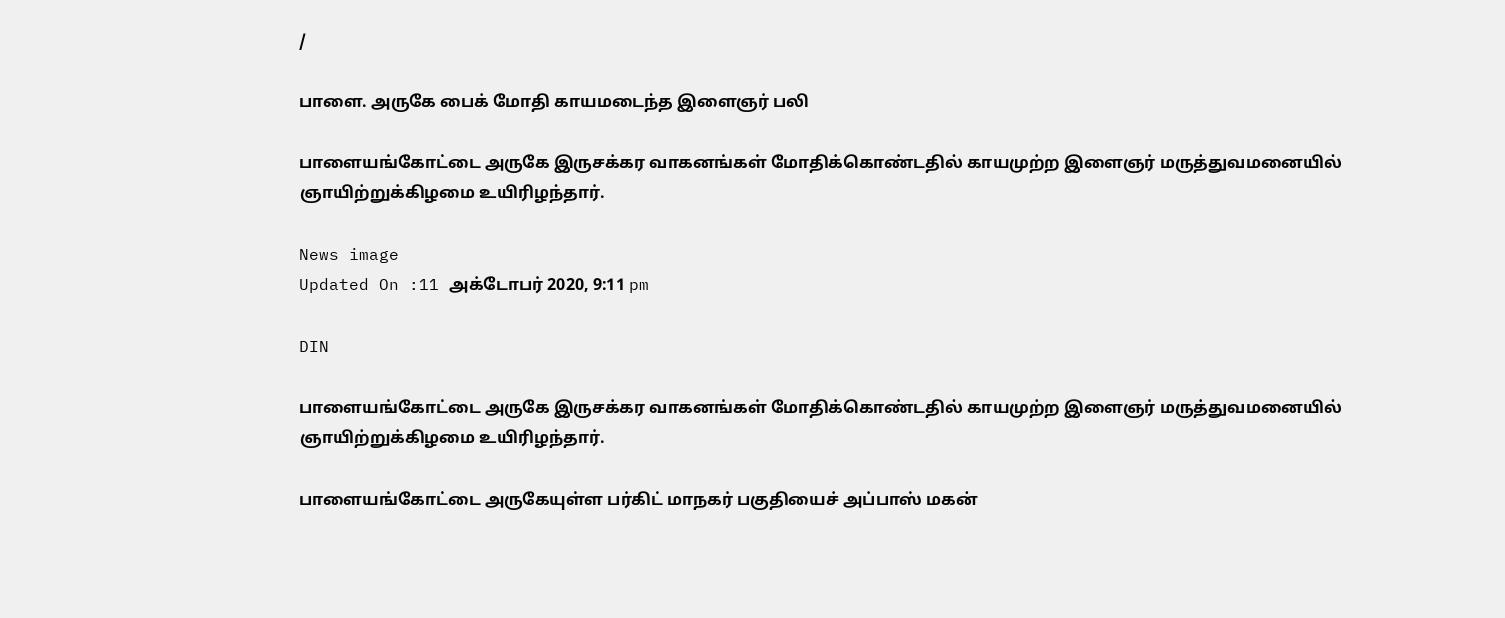/

பாளை. அருகே பைக் மோதி காயமடைந்த இளைஞர் பலி

பாளையங்கோட்டை அருகே இருசக்கர வாகனங்கள் மோதிக்கொண்டதில் காயமுற்ற இளைஞர் மருத்துவமனையில் ஞாயிற்றுக்கிழமை உயிரிழந்தார்.

News image
Updated On :11 அக்டோபர் 2020, 9:11 pm

DIN

பாளையங்கோட்டை அருகே இருசக்கர வாகனங்கள் மோதிக்கொண்டதில் காயமுற்ற இளைஞர் மருத்துவமனையில் ஞாயிற்றுக்கிழமை உயிரிழந்தார்.

பாளையங்கோட்டை அருகேயுள்ள பர்கிட் மாநகர் பகுதியைச் அப்பாஸ் மகன்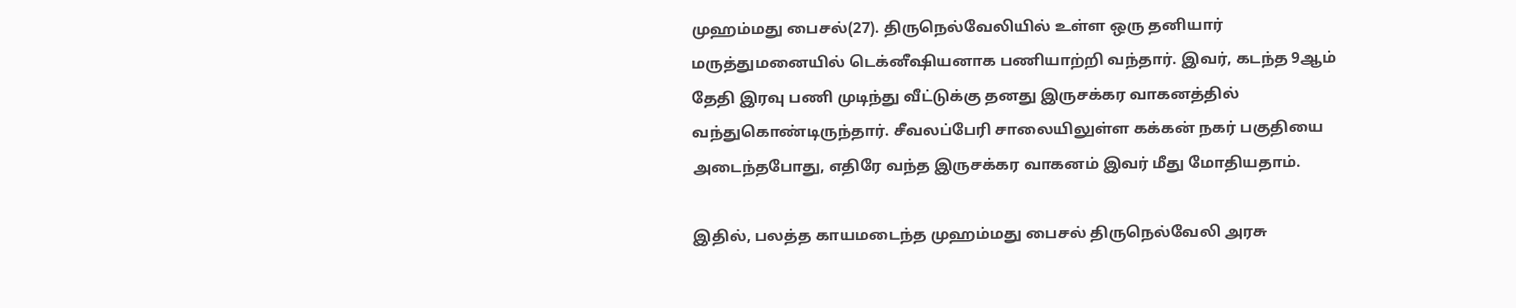முஹம்மது பைசல்(27). திருநெல்வேலியில் உள்ள ஒரு தனியார் மருத்துமனையில் டெக்னீஷியனாக பணியாற்றி வந்தார். இவர், கடந்த 9ஆம் தேதி இரவு பணி முடிந்து வீட்டுக்கு தனது இருசக்கர வாகனத்தில் வந்துகொண்டிருந்தார். சீவலப்பேரி சாலையிலுள்ள கக்கன் நகர் பகுதியை அடைந்தபோது, எதிரே வந்த இருசக்கர வாகனம் இவர் மீது மோதியதாம்.

இதில், பலத்த காயமடைந்த முஹம்மது பைசல் திருநெல்வேலி அரசு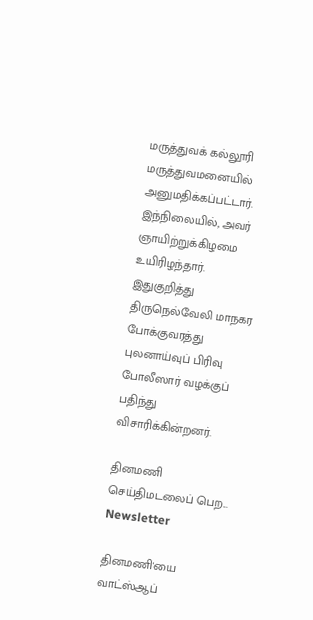மருத்துவக் கல்லூரி மருத்துவமனையில் அனுமதிக்கப்பட்டார். இந்நிலையில், அவர் ஞாயிற்றுக்கிழமை உயிரிழந்தார். இதுகுறித்து திருநெல்வேலி மாநகர போக்குவரத்து புலனாய்வுப் பிரிவு போலீஸார் வழக்குப் பதிந்து விசாரிக்கின்றனர்.

தினமணி செய்திமடலைப் பெற... Newsletter

தினமணி'யை வாட்ஸ்ஆப்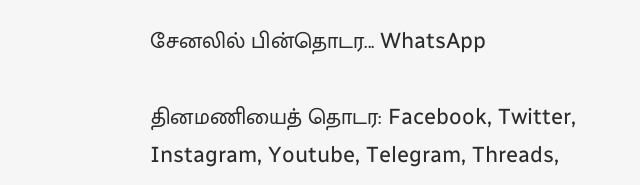சேனலில் பின்தொடர... WhatsApp

தினமணியைத் தொடர: Facebook, Twitter, Instagram, Youtube, Telegram, Threads,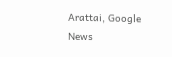Arattai, Google News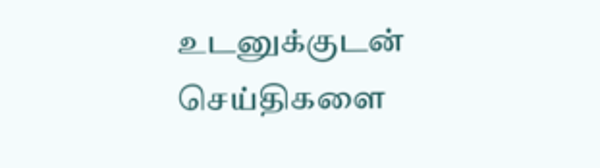உடனுக்குடன் செய்திகளை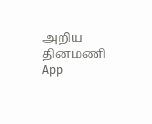அறிய தினமணி App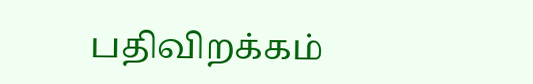பதிவிறக்கம்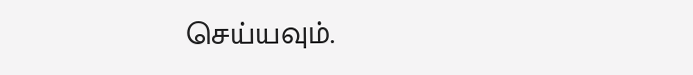செய்யவும்.